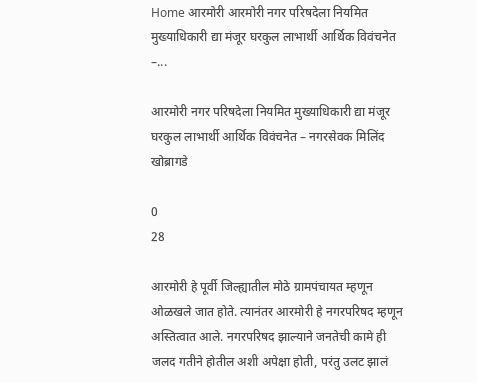Home आरमोरी आरमोरी नगर परिषदेला नियमित मुख्याधिकारी द्या मंजूर घरकुल लाभार्थी आर्थिक विवंचनेत –...

आरमोरी नगर परिषदेला नियमित मुख्याधिकारी द्या मंजूर घरकुल लाभार्थी आर्थिक विवंचनेत – नगरसेवक मिलिंद खोब्रागडे

0
28

आरमोरी हे पूर्वी जिल्ह्यातील मोठे ग्रामपंचायत म्हणून ओळखले जात होते. त्यानंतर आरमोरी हे नगरपरिषद म्हणून अस्तित्वात आले. नगरपरिषद झाल्याने जनतेची कामे ही जलद गतीने होतील अशी अपेक्षा होती, परंतु उलट झालं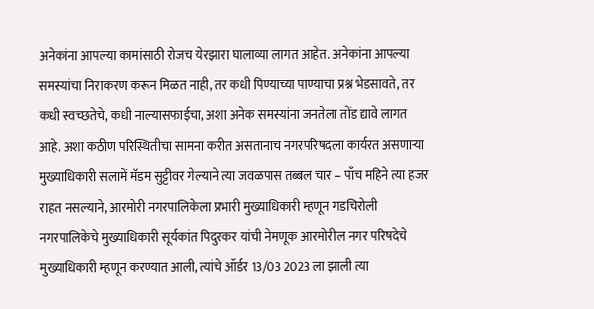अनेकांना आपल्या कामांसाठी रोजच येरझारा घालाव्या लागत आहेत. अनेकांना आपल्या समस्यांचा निराकरण करून मिळत नाही, तर कधी पिण्याच्या पाण्याचा प्रश्न भेडसावते, तर कधी स्वच्छतेचे, कधी नाल्यासफाईचा, अशा अनेक समस्यांना जनतेला तोंड द्यावे लागत आहे. अशा कठीण परिस्थितीचा सामना करीत असतानाच नगरपरिषदला कार्यरत असणाऱ्या मुख्याधिकारी सलामें मॅडम सुट्टीवर गेल्याने त्या जवळपास तब्बल चार – पाँच महिने त्या हजर राहत नसल्याने, आरमोरी नगरपालिकेला प्रभारी मुख्याधिकारी म्हणून गडचिरोली नगरपालिकेचे मुख्याधिकारी सूर्यकांत पिदुरकर यांची नेमणूक आरमोरील नगर परिषदेचे मुख्याधिकारी म्हणून करण्यात आली, त्यांचे ऑर्डर 13/03 2023 ला झाली त्या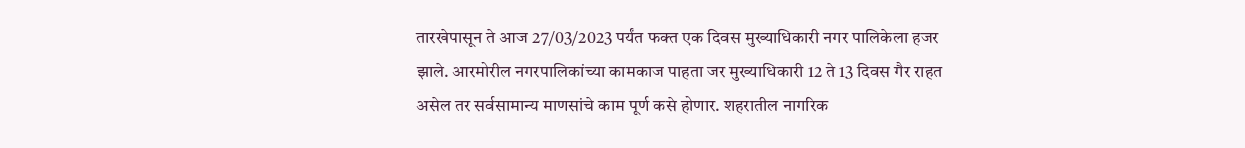तारखेपासून ते आज 27/03/2023 पर्यंत फक्त एक दिवस मुख्याधिकारी नगर पालिकेला हजर झाले. आरमोरील नगरपालिकांच्या कामकाज पाहता जर मुख्याधिकारी 12 ते 13 दिवस गैर राहत असेल तर सर्वसामान्य माणसांचे काम पूर्ण कसे होणार. शहरातील नागरिक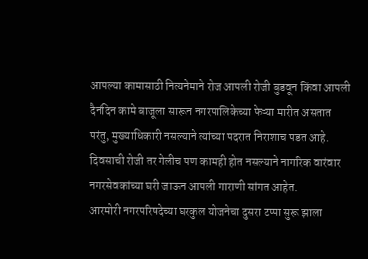आपल्या कामासाठी नित्यनेमाने रोज आपली रोजी बुडवून किंवा आपली दैनंदिन कामे बाजूला सारून नगरपालिकेच्या फेऱ्या मारीत असतात परंतु, मुख्याधिकारी नसल्याने त्यांच्या पदरात निराशाच पडत आहे. दिवसाची रोजी तर गेलीच पण कामही होत नसल्याने नागरिक वारंवार नगरसेवकांच्या घरी जाऊन आपली गाराणी सांगत आहेत.
आरमोरी नगरपरिषदेच्या घरकुल योजनेचा दुसरा टप्पा सुरू झाला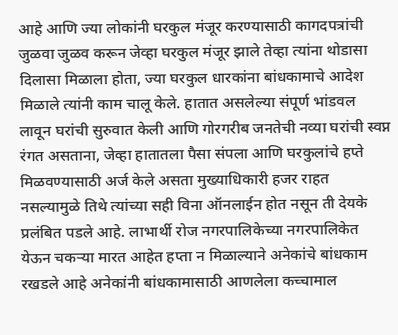आहे आणि ज्या लोकांनी घरकुल मंजूर करण्यासाठी कागदपत्रांची जुळवा जुळव करून जेव्हा घरकुल मंजूर झाले तेव्हा त्यांना थोडासा दिलासा मिळाला होता, ज्या घरकुल धारकांना बांधकामाचे आदेश मिळाले त्यांनी काम चालू केले. हातात असलेल्या संपूर्ण भांडवल लावून घरांची सुरुवात केली आणि गोरगरीब जनतेची नव्या घरांची स्वप्न रंगत असताना, जेव्हा हातातला पैसा संपला आणि घरकुलांचे हप्ते मिळवण्यासाठी अर्ज केले असता मुख्याधिकारी हजर राहत नसल्यामुळे तिथे त्यांच्या सही विना ऑनलाईन होत नसून ती देयके प्रलंबित पडले आहे. लाभार्थी रोज नगरपालिकेच्या नगरपालिकेत येऊन चकऱ्या मारत आहेत हप्ता न मिळाल्याने अनेकांचे बांधकाम रखडले आहे अनेकांनी बांधकामासाठी आणलेला कच्चामाल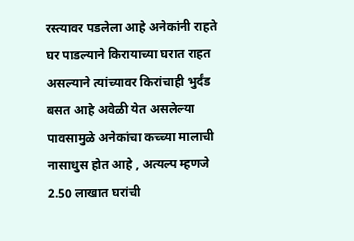रस्त्यावर पडलेला आहे अनेकांनी राहते घर पाडल्याने किरायाच्या घरात राहत असल्याने त्यांच्यावर किरांचाही भुर्दंड बसत आहे अवेळी येत असलेल्या पावसामुळे अनेकांचा कच्च्या मालाची नासाधुस होत आहे , अत्यल्प म्हणजे 2.50 लाखात घरांची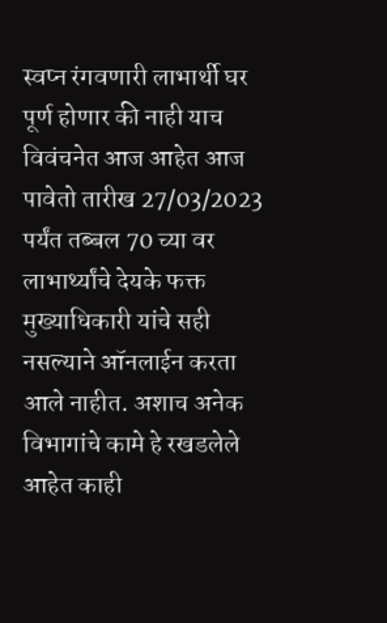स्वप्न रंगवणारी लाभार्थी घर पूर्ण होणार की नाही याच विवंचनेत आज आहेत आज पावेतो तारीख 27/03/2023 पर्यंत तब्बल 70 च्या वर लाभार्थ्यांचे देयके फक्त मुख्याधिकारी यांचे सही नसल्याने ऑनलाईन करता आले नाहीत. अशाच अनेक विभागांचे कामे हे रखडलेले आहेत काही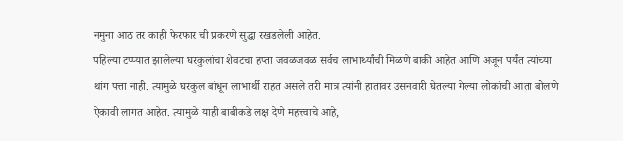नमुना आठ तर काही फेरफार ची प्रकरणे सुद्धा रखडलेली आहेत.
पहिल्या टप्प्यात झालेल्या घरकुलांचा शेवटचा हप्ता जवळजवळ सर्वच लाभार्थ्यांची मिळणे बाकी आहेत आणि अजून पर्यंत त्यांच्या थांग पत्ता नाही. त्यामुळे घरकुल बांधून लाभार्थी राहत असले तरी मात्र त्यांनी हातावर उसनवारी घेतल्या गेल्या लोकांची आता बोलणे ऐकावी लागत आहेत. त्यामुळे याही बाबीकडे लक्ष देणे महत्त्वाचे आहे,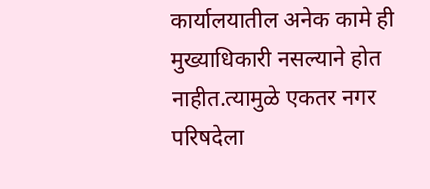कार्यालयातील अनेक कामे ही मुख्याधिकारी नसल्याने होत नाहीत.त्यामुळे एकतर नगर परिषदेला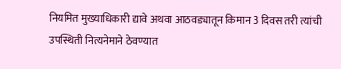नियमित मुख्याधिकारी द्यावे अथवा आठवड्यातून किमान 3 दिवस तरी त्यांची उपस्थिती नित्यनेमाने ठेवण्यात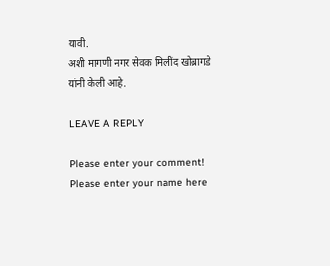यावी.
अशी मागणी नगर सेवक मिलींद खोब्रागडे यांनी केली आहे.

LEAVE A REPLY

Please enter your comment!
Please enter your name here